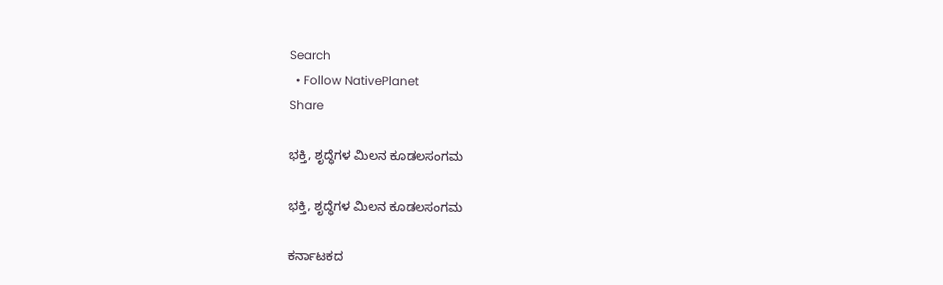Search
  • Follow NativePlanet
Share

ಭಕ್ತಿ, ಶೃದ್ಧೆಗಳ ಮಿಲನ ಕೂಡಲಸಂಗಮ

ಭಕ್ತಿ, ಶೃದ್ಧೆಗಳ ಮಿಲನ ಕೂಡಲಸಂಗಮ

ಕರ್ನಾಟಕದ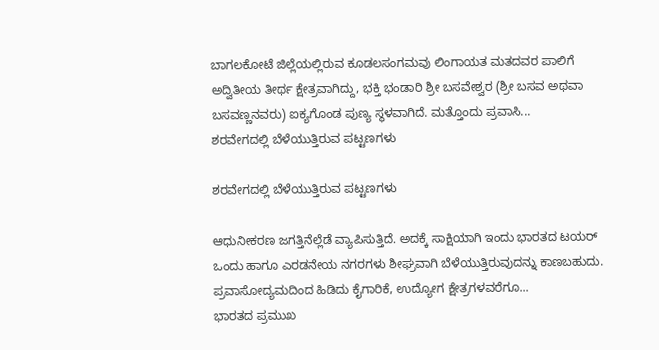ಬಾಗಲಕೋಟೆ ಜಿಲ್ಲೆಯಲ್ಲಿರುವ ಕೂಡಲಸಂಗಮವು ಲಿಂಗಾಯತ ಮತದವರ ಪಾಲಿಗೆ ಅದ್ವಿತೀಯ ತೀರ್ಥ ಕ್ಷೇತ್ರವಾಗಿದ್ದು, ಭಕ್ತಿ ಭಂಡಾರಿ ಶ್ರೀ ಬಸವೇಶ್ವರ (ಶ್ರೀ ಬಸವ ಅಥವಾ ಬಸವಣ್ಣನವರು) ಐಕ್ಯಗೊಂಡ ಪುಣ್ಯ ಸ್ಥಳವಾಗಿದೆ. ಮತ್ತೊಂದು ಪ್ರವಾಸಿ...
ಶರವೇಗದಲ್ಲಿ ಬೆಳೆಯುತ್ತಿರುವ ಪಟ್ಟಣಗಳು

ಶರವೇಗದಲ್ಲಿ ಬೆಳೆಯುತ್ತಿರುವ ಪಟ್ಟಣಗಳು

ಆಧುನೀಕರಣ ಜಗತ್ತಿನೆಲ್ಲೆಡೆ ವ್ಯಾಪಿಸುತ್ತಿದೆ. ಅದಕ್ಕೆ ಸಾಕ್ಷಿಯಾಗಿ ಇಂದು ಭಾರತದ ಟಯರ್ ಒಂದು ಹಾಗೂ ಎರಡನೇಯ ನಗರಗಳು ಶೀಘ್ರವಾಗಿ ಬೆಳೆಯುತ್ತಿರುವುದನ್ನು ಕಾಣಬಹುದು. ಪ್ರವಾಸೋದ್ಯಮದಿಂದ ಹಿಡಿದು ಕೈಗಾರಿಕೆ, ಉದ್ಯೋಗ ಕ್ಷೇತ್ರಗಳವರೆಗೂ...
ಭಾರತದ ಪ್ರಮುಖ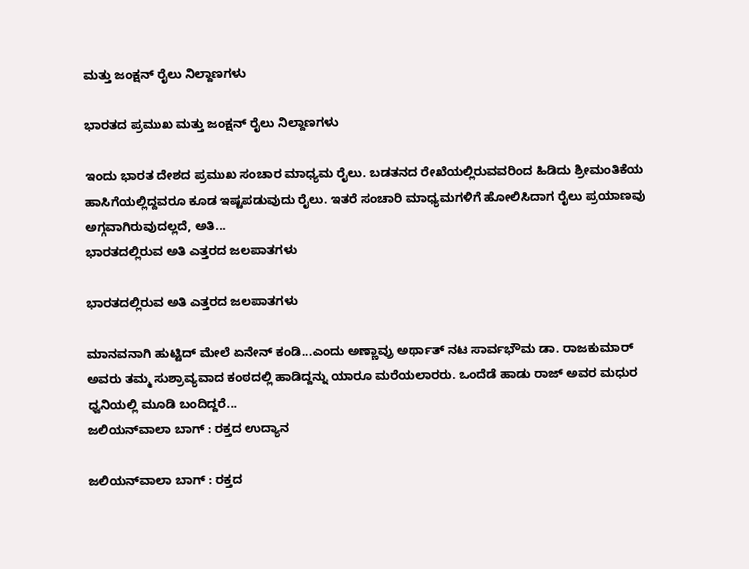ಮತ್ತು ಜಂಕ್ಷನ್ ರೈಲು ನಿಲ್ದಾಣಗಳು

ಭಾರತದ ಪ್ರಮುಖ ಮತ್ತು ಜಂಕ್ಷನ್ ರೈಲು ನಿಲ್ದಾಣಗಳು

ಇಂದು ಭಾರತ ದೇಶದ ಪ್ರಮುಖ ಸಂಚಾರ ಮಾಧ್ಯಮ ರೈಲು. ಬಡತನದ ರೇಖೆಯಲ್ಲಿರುವವರಿಂದ ಹಿಡಿದು ಶ್ರೀಮಂತಿಕೆಯ ಹಾಸಿಗೆಯಲ್ಲಿದ್ದವರೂ ಕೂಡ ಇಷ್ಟಪಡುವುದು ರೈಲು. ಇತರೆ ಸಂಚಾರಿ ಮಾಧ್ಯಮಗಳಿಗೆ ಹೋಲಿಸಿದಾಗ ರೈಲು ಪ್ರಯಾಣವು ಅಗ್ಗವಾಗಿರುವುದಲ್ಲದೆ, ಅತಿ...
ಭಾರತದಲ್ಲಿರುವ ಅತಿ ಎತ್ತರದ ಜಲಪಾತಗಳು

ಭಾರತದಲ್ಲಿರುವ ಅತಿ ಎತ್ತರದ ಜಲಪಾತಗಳು

ಮಾನವನಾಗಿ ಹುಟ್ಟಿದ್ ಮೇಲೆ ಏನೇನ್ ಕಂಡಿ...ಎಂದು ಅಣ್ಣಾವ್ರು ಅರ್ಥಾತ್ ನಟ ಸಾರ್ವಭೌಮ ಡಾ. ರಾಜಕುಮಾರ್ ಅವರು ತಮ್ಮ ಸುಶ್ರಾವ್ಯವಾದ ಕಂಠದಲ್ಲಿ ಹಾಡಿದ್ದನ್ನು ಯಾರೂ ಮರೆಯಲಾರರು. ಒಂದೆಡೆ ಹಾಡು ರಾಜ್ ಅವರ ಮಧುರ ಧ್ವನಿಯಲ್ಲಿ ಮೂಡಿ ಬಂದಿದ್ದರೆ...
ಜಲಿಯನ್‍ವಾಲಾ ಬಾಗ್ : ರಕ್ತದ ಉದ್ಯಾನ

ಜಲಿಯನ್‍ವಾಲಾ ಬಾಗ್ : ರಕ್ತದ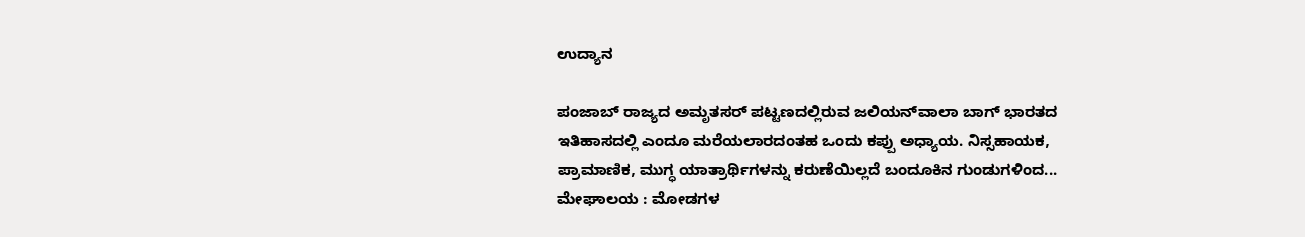ಉದ್ಯಾನ

ಪಂಜಾಬ್ ರಾಜ್ಯದ ಅಮೃತಸರ್ ಪಟ್ಟಣದಲ್ಲಿರುವ ಜಲಿಯನ್‍ವಾಲಾ ಬಾಗ್ ಭಾರತದ ಇತಿಹಾಸದಲ್ಲಿ ಎಂದೂ ಮರೆಯಲಾರದಂತಹ ಒಂದು ಕಪ್ಪು ಅಧ್ಯಾಯ. ನಿಸ್ಸಹಾಯಕ, ಪ್ರಾಮಾಣಿಕ, ಮುಗ್ಧ ಯಾತ್ರಾರ್ಥಿಗಳನ್ನು ಕರುಣೆಯಿಲ್ಲದೆ ಬಂದೂಕಿನ ಗುಂಡುಗಳಿಂದ...
ಮೇಘಾಲಯ : ಮೋಡಗಳ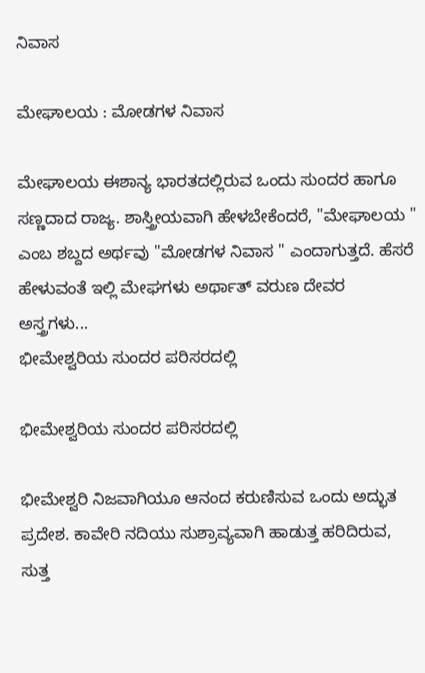ನಿವಾಸ

ಮೇಘಾಲಯ : ಮೋಡಗಳ ನಿವಾಸ

ಮೇಘಾಲಯ ಈಶಾನ್ಯ ಭಾರತದಲ್ಲಿರುವ ಒಂದು ಸುಂದರ ಹಾಗೂ ಸಣ್ಣದಾದ ರಾಜ್ಯ. ಶಾಸ್ತ್ರೀಯವಾಗಿ ಹೇಳಬೇಕೆಂದರೆ, "ಮೇಘಾಲಯ " ಎಂಬ ಶಬ್ದದ ಅರ್ಥವು "ಮೋಡಗಳ ನಿವಾಸ " ಎಂದಾಗುತ್ತದೆ. ಹೆಸರೆ ಹೇಳುವಂತೆ ಇಲ್ಲಿ ಮೇಘಗಳು ಅರ್ಥಾತ್ ವರುಣ ದೇವರ ಅಸ್ತ್ರಗಳು...
ಭೀಮೇಶ್ವರಿಯ ಸುಂದರ ಪರಿಸರದಲ್ಲಿ

ಭೀಮೇಶ್ವರಿಯ ಸುಂದರ ಪರಿಸರದಲ್ಲಿ

ಭೀಮೇಶ್ವರಿ ನಿಜವಾಗಿಯೂ ಆನಂದ ಕರುಣಿಸುವ ಒಂದು ಅದ್ಭುತ ಪ್ರದೇಶ. ಕಾವೇರಿ ನದಿಯು ಸುಶ್ರಾವ್ಯವಾಗಿ ಹಾಡುತ್ತ ಹರಿದಿರುವ, ಸುತ್ತ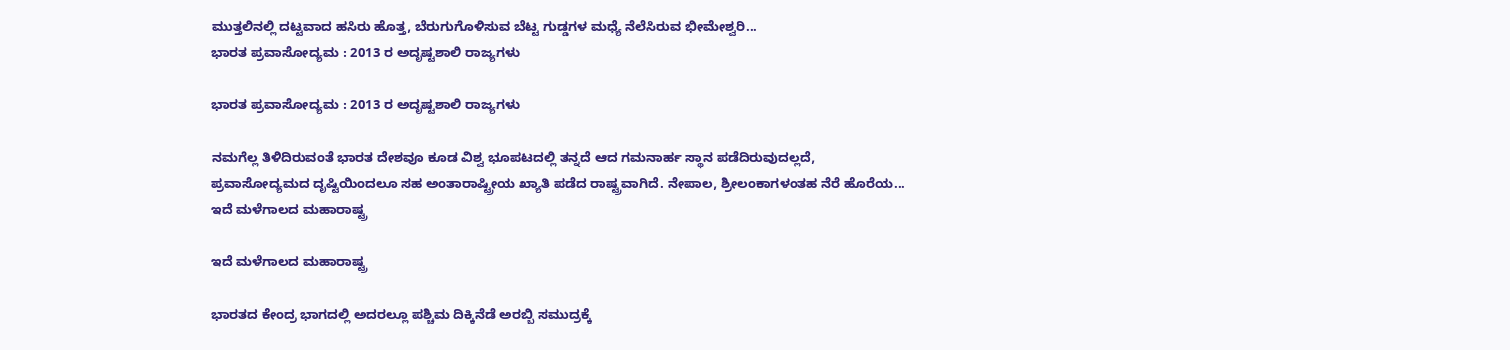ಮುತ್ತಲಿನಲ್ಲಿ ದಟ್ಟವಾದ ಹಸಿರು ಹೊತ್ತ, ಬೆರುಗುಗೊಳಿಸುವ ಬೆಟ್ಟ ಗುಡ್ಡಗಳ ಮಧ್ಯೆ ನೆಲೆಸಿರುವ ಭೀಮೇಶ್ವರಿ...
ಭಾರತ ಪ್ರವಾಸೋದ್ಯಮ : 2013 ರ ಅದೃಷ್ಟಶಾಲಿ ರಾಜ್ಯಗಳು

ಭಾರತ ಪ್ರವಾಸೋದ್ಯಮ : 2013 ರ ಅದೃಷ್ಟಶಾಲಿ ರಾಜ್ಯಗಳು

ನಮಗೆಲ್ಲ ತಿಳಿದಿರುವಂತೆ ಭಾರತ ದೇಶವೂ ಕೂಡ ವಿಶ್ವ ಭೂಪಟದಲ್ಲಿ ತನ್ನದೆ ಆದ ಗಮನಾರ್ಹ ಸ್ಥಾನ ಪಡೆದಿರುವುದಲ್ಲದೆ, ಪ್ರವಾಸೋದ್ಯಮದ ದೃಷ್ಟಿಯಿಂದಲೂ ಸಹ ಅಂತಾರಾಷ್ಟ್ರೀಯ ಖ್ಯಾತಿ ಪಡೆದ ರಾಷ್ಟ್ರವಾಗಿದೆ. ನೇಪಾಲ, ಶ್ರೀಲಂಕಾಗಳಂತಹ ನೆರೆ ಹೊರೆಯ...
ಇದೆ ಮಳೆಗಾಲದ ಮಹಾರಾಷ್ಟ್ರ

ಇದೆ ಮಳೆಗಾಲದ ಮಹಾರಾಷ್ಟ್ರ

ಭಾರತದ ಕೇಂದ್ರ ಭಾಗದಲ್ಲಿ ಅದರಲ್ಲೂ ಪಶ್ಚಿಮ ದಿಕ್ಕಿನೆಡೆ ಅರಬ್ಬಿ ಸಮುದ್ರಕ್ಕೆ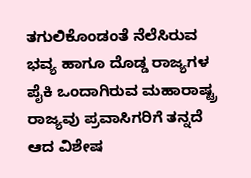ತಗುಲಿಕೊಂಡಂತೆ ನೆಲೆಸಿರುವ ಭವ್ಯ ಹಾಗೂ ದೊಡ್ಡ ರಾಜ್ಯಗಳ ಪೈಕಿ ಒಂದಾಗಿರುವ ಮಹಾರಾಷ್ಟ್ರ ರಾಜ್ಯವು ಪ್ರವಾಸಿಗರಿಗೆ ತನ್ನದೆ ಆದ ವಿಶೇಷ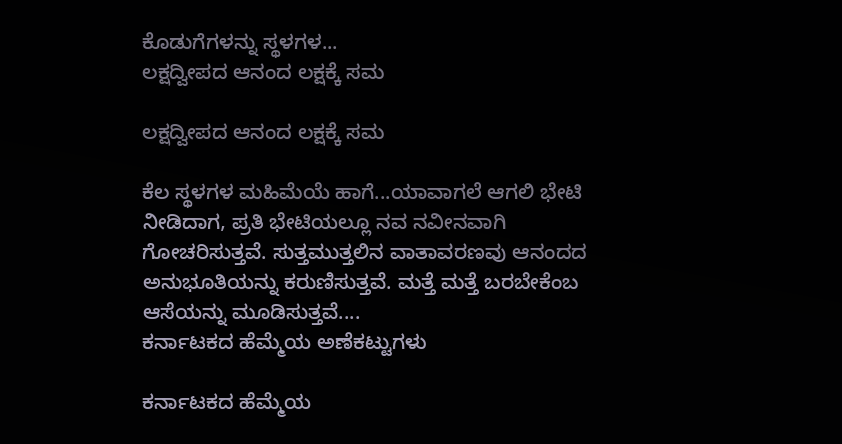ಕೊಡುಗೆಗಳನ್ನು ಸ್ಥಳಗಳ...
ಲಕ್ಷದ್ವೀಪದ ಆನಂದ ಲಕ್ಷಕ್ಕೆ ಸಮ

ಲಕ್ಷದ್ವೀಪದ ಆನಂದ ಲಕ್ಷಕ್ಕೆ ಸಮ

ಕೆಲ ಸ್ಥಳಗಳ ಮಹಿಮೆಯೆ ಹಾಗೆ...ಯಾವಾಗಲೆ ಆಗಲಿ ಭೇಟಿ ನೀಡಿದಾಗ, ಪ್ರತಿ ಭೇಟಿಯಲ್ಲೂ ನವ ನವೀನವಾಗಿ ಗೋಚರಿಸುತ್ತವೆ. ಸುತ್ತಮುತ್ತಲಿನ ವಾತಾವರಣವು ಆನಂದದ ಅನುಭೂತಿಯನ್ನು ಕರುಣಿಸುತ್ತವೆ. ಮತ್ತೆ ಮತ್ತೆ ಬರಬೇಕೆಂಬ ಆಸೆಯನ್ನು ಮೂಡಿಸುತ್ತವೆ....
ಕರ್ನಾಟಕದ ಹೆಮ್ಮೆಯ ಅಣೆಕಟ್ಟುಗಳು

ಕರ್ನಾಟಕದ ಹೆಮ್ಮೆಯ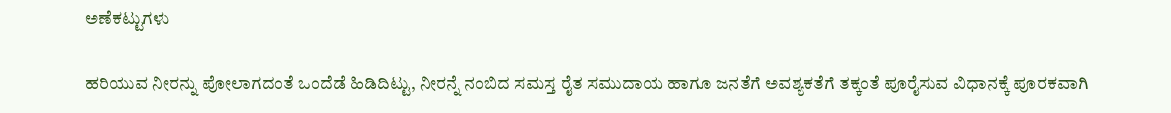ಅಣೆಕಟ್ಟುಗಳು

ಹರಿಯುವ ನೀರನ್ನು ಪೋಲಾಗದಂತೆ ಒಂದೆಡೆ ಹಿಡಿದಿಟ್ಟು, ನೀರನ್ನೆ ನಂಬಿದ ಸಮಸ್ತ ರೈತ ಸಮುದಾಯ ಹಾಗೂ ಜನತೆಗೆ ಅವಶ್ಯಕತೆಗೆ ತಕ್ಕಂತೆ ಪೂರೈಸುವ ವಿಧಾನಕ್ಕೆ ಪೂರಕವಾಗಿ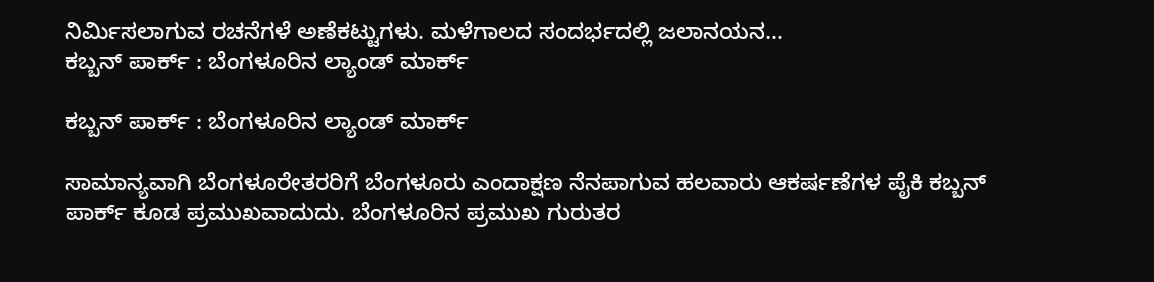ನಿರ್ಮಿಸಲಾಗುವ ರಚನೆಗಳೆ ಅಣೆಕಟ್ಟುಗಳು. ಮಳೆಗಾಲದ ಸಂದರ್ಭದಲ್ಲಿ ಜಲಾನಯನ...
ಕಬ್ಬನ್ ಪಾರ್ಕ್ : ಬೆಂಗಳೂರಿನ ಲ್ಯಾಂಡ್ ಮಾರ್ಕ್

ಕಬ್ಬನ್ ಪಾರ್ಕ್ : ಬೆಂಗಳೂರಿನ ಲ್ಯಾಂಡ್ ಮಾರ್ಕ್

ಸಾಮಾನ್ಯವಾಗಿ ಬೆಂಗಳೂರೇತರರಿಗೆ ಬೆಂಗಳೂರು ಎಂದಾಕ್ಷಣ ನೆನಪಾಗುವ ಹಲವಾರು ಆಕರ್ಷಣೆಗಳ ಪೈಕಿ ಕಬ್ಬನ್ ಪಾರ್ಕ್ ಕೂಡ ಪ್ರಮುಖವಾದುದು. ಬೆಂಗಳೂರಿನ ಪ್ರಮುಖ ಗುರುತರ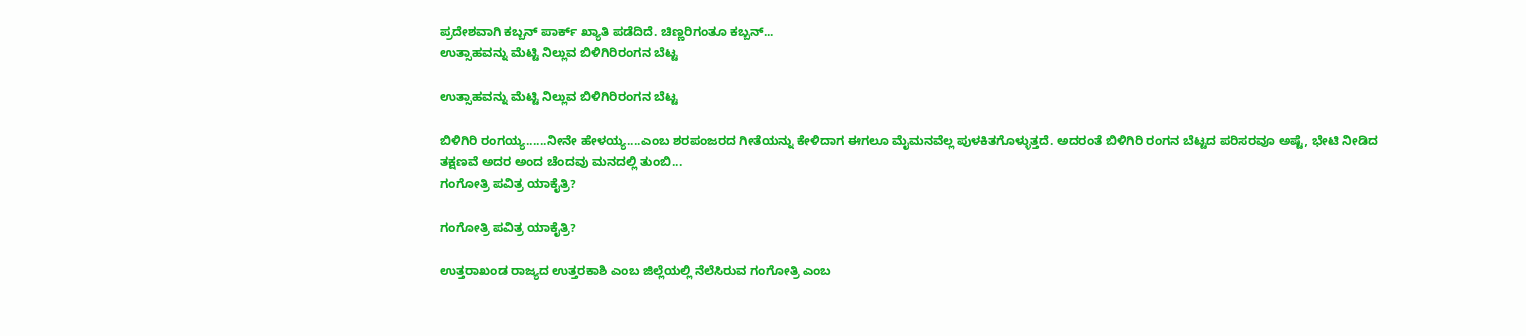ಪ್ರದೇಶವಾಗಿ ಕಬ್ಬನ್ ಪಾರ್ಕ್ ಖ್ಯಾತಿ ಪಡೆದಿದೆ. ಚಿಣ್ಣರಿಗಂತೂ ಕಬ್ಬನ್...
ಉತ್ಸಾಹವನ್ನು ಮೆಟ್ಟಿ ನಿಲ್ಲುವ ಬಿಳಿಗಿರಿರಂಗನ ಬೆಟ್ಟ

ಉತ್ಸಾಹವನ್ನು ಮೆಟ್ಟಿ ನಿಲ್ಲುವ ಬಿಳಿಗಿರಿರಂಗನ ಬೆಟ್ಟ

ಬಿಳಿಗಿರಿ ರಂಗಯ್ಯ......ನೀನೇ ಹೇಳಯ್ಯ....ಎಂಬ ಶರಪಂಜರದ ಗೀತೆಯನ್ನು ಕೇಳಿದಾಗ ಈಗಲೂ ಮೈಮನವೆಲ್ಲ ಪುಳಕಿತಗೊಳ್ಳುತ್ತದೆ. ಅದರಂತೆ ಬಿಳಿಗಿರಿ ರಂಗನ ಬೆಟ್ಟದ ಪರಿಸರವೂ ಅಷ್ಟೆ, ಭೇಟಿ ನೀಡಿದ ತಕ್ಷಣವೆ ಅದರ ಅಂದ ಚೆಂದವು ಮನದಲ್ಲಿ ತುಂಬಿ...
ಗಂಗೋತ್ರಿ ಪವಿತ್ರ ಯಾಕೈತ್ರಿ?

ಗಂಗೋತ್ರಿ ಪವಿತ್ರ ಯಾಕೈತ್ರಿ?

ಉತ್ತರಾಖಂಡ ರಾಜ್ಯದ ಉತ್ತರಕಾಶಿ ಎಂಬ ಜಿಲ್ಲೆಯಲ್ಲಿ ನೆಲೆಸಿರುವ ಗಂಗೋತ್ರಿ ಎಂಬ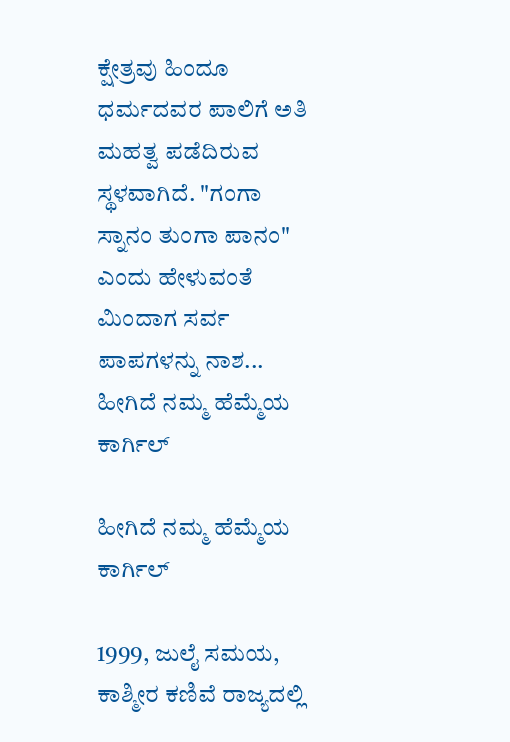ಕ್ಷೇತ್ರವು ಹಿಂದೂ ಧರ್ಮದವರ ಪಾಲಿಗೆ ಅತಿ ಮಹತ್ವ ಪಡೆದಿರುವ ಸ್ಥಳವಾಗಿದೆ. "ಗಂಗಾ ಸ್ನಾನಂ ತುಂಗಾ ಪಾನಂ" ಎಂದು ಹೇಳುವಂತೆ ಮಿಂದಾಗ ಸರ್ವ ಪಾಪಗಳನ್ನು ನಾಶ...
ಹೀಗಿದೆ ನಮ್ಮ ಹೆಮ್ಮೆಯ ಕಾರ್ಗಿಲ್

ಹೀಗಿದೆ ನಮ್ಮ ಹೆಮ್ಮೆಯ ಕಾರ್ಗಿಲ್

1999, ಜುಲೈ ಸಮಯ, ಕಾಶ್ಮೀರ ಕಣಿವೆ ರಾಜ್ಯದಲ್ಲಿ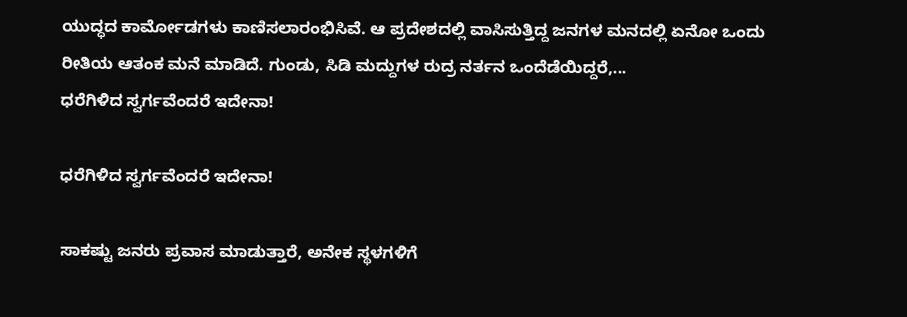ಯುದ್ಧದ ಕಾರ್ಮೋಡಗಳು ಕಾಣಿಸಲಾರಂಭಿಸಿವೆ. ಆ ಪ್ರದೇಶದಲ್ಲಿ ವಾಸಿಸುತ್ತಿದ್ದ ಜನಗಳ ಮನದಲ್ಲಿ ಏನೋ ಒಂದು ರೀತಿಯ ಆತಂಕ ಮನೆ ಮಾಡಿದೆ. ಗುಂಡು, ಸಿಡಿ ಮದ್ದುಗಳ ರುದ್ರ ನರ್ತನ ಒಂದೆಡೆಯಿದ್ದರೆ,...
ಧರೆಗಿಳಿದ ಸ್ವರ್ಗವೆಂದರೆ ಇದೇನಾ!

ಧರೆಗಿಳಿದ ಸ್ವರ್ಗವೆಂದರೆ ಇದೇನಾ!

ಸಾಕಷ್ಟು ಜನರು ಪ್ರವಾಸ ಮಾಡುತ್ತಾರೆ, ಅನೇಕ ಸ್ಥಳಗಳಿಗೆ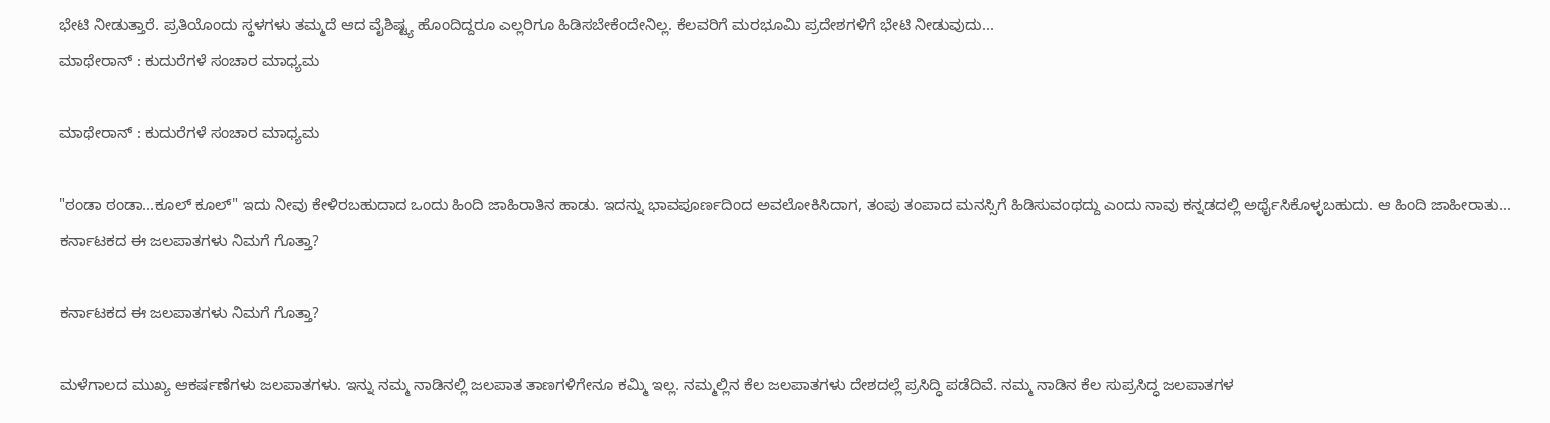ಭೇಟಿ ನೀಡುತ್ತಾರೆ. ಪ್ರತಿಯೊಂದು ಸ್ಥಳಗಳು ತಮ್ಮದೆ ಆದ ವೈಶಿಷ್ಟ್ಯ ಹೊಂದಿದ್ದರೂ ಎಲ್ಲರಿಗೂ ಹಿಡಿಸಬೇಕೆಂದೇನಿಲ್ಲ. ಕೆಲವರಿಗೆ ಮರಭೂಮಿ ಪ್ರದೇಶಗಳಿಗೆ ಭೇಟಿ ನೀಡುವುದು...
ಮಾಥೇರಾನ್ : ಕುದುರೆಗಳೆ ಸಂಚಾರ ಮಾಧ್ಯಮ

ಮಾಥೇರಾನ್ : ಕುದುರೆಗಳೆ ಸಂಚಾರ ಮಾಧ್ಯಮ

"ಠಂಡಾ ಠಂಡಾ...ಕೂಲ್ ಕೂಲ್" ಇದು ನೀವು ಕೇಳಿರಬಹುದಾದ ಒಂದು ಹಿಂದಿ ಜಾಹಿರಾತಿನ ಹಾಡು. ಇದನ್ನು ಭಾವಪೂರ್ಣದಿಂದ ಅವಲೋಕಿಸಿದಾಗ, ತಂಪು ತಂಪಾದ ಮನಸ್ಸಿಗೆ ಹಿಡಿಸುವಂಥದ್ದು ಎಂದು ನಾವು ಕನ್ನಡದಲ್ಲಿ ಅರ್ಥೈಸಿಕೊಳ್ಳಬಹುದು. ಆ ಹಿಂದಿ ಜಾಹೀರಾತು...
ಕರ್ನಾಟಕದ ಈ ಜಲಪಾತಗಳು ನಿಮಗೆ ಗೊತ್ತಾ?

ಕರ್ನಾಟಕದ ಈ ಜಲಪಾತಗಳು ನಿಮಗೆ ಗೊತ್ತಾ?

ಮಳೆಗಾಲದ ಮುಖ್ಯ ಆಕರ್ಷಣೆಗಳು ಜಲಪಾತಗಳು. ಇನ್ನು ನಮ್ಮ ನಾಡಿನಲ್ಲಿ ಜಲಪಾತ ತಾಣಗಳಿಗೇನೂ ಕಮ್ಮಿ ಇಲ್ಲ. ನಮ್ಮಲ್ಲಿನ ಕೆಲ ಜಲಪಾತಗಳು ದೇಶದಲ್ಲೆ ಪ್ರಸಿದ್ಧಿ ಪಡೆದಿವೆ. ನಮ್ಮ ನಾಡಿನ ಕೆಲ ಸುಪ್ರಸಿದ್ಧ ಜಲಪಾತಗಳ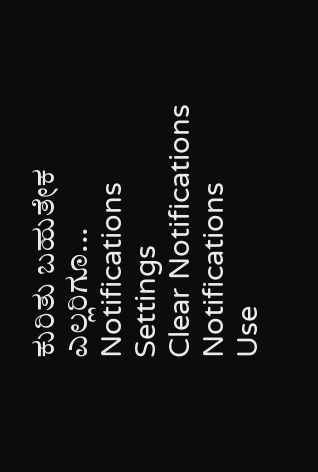ಕುರಿತು ಬಹುತೇಕ ಎಲ್ಲರಿಗೂ...
Notifications
Settings
Clear Notifications
Notifications
Use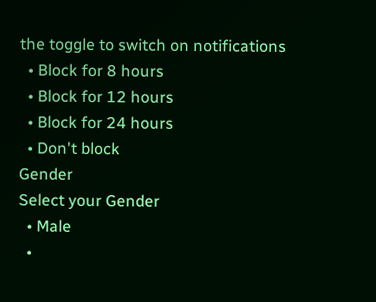the toggle to switch on notifications
  • Block for 8 hours
  • Block for 12 hours
  • Block for 24 hours
  • Don't block
Gender
Select your Gender
  • Male
  •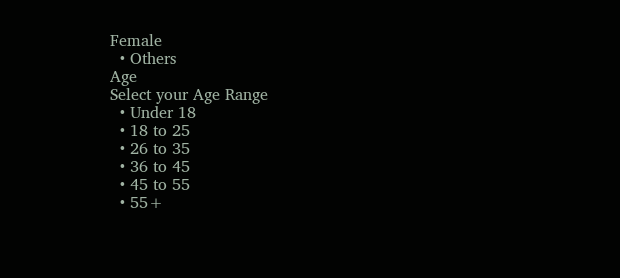Female
  • Others
Age
Select your Age Range
  • Under 18
  • 18 to 25
  • 26 to 35
  • 36 to 45
  • 45 to 55
  • 55+